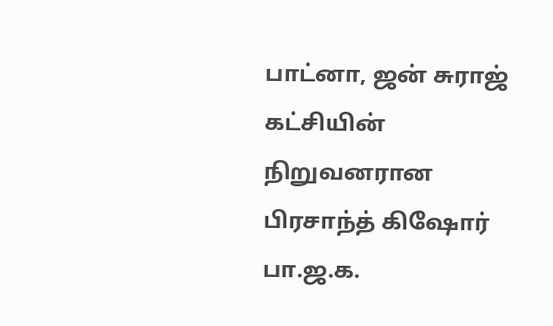பாட்னா, ஜன் சுராஜ் கட்சியின் நிறுவனரான பிரசாந்த் கிஷோர் பா.ஜ.க.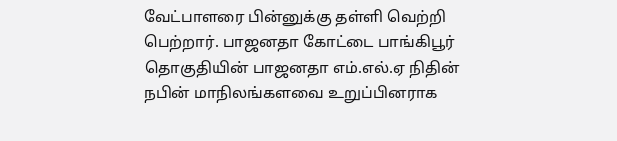வேட்பாளரை பின்னுக்கு தள்ளி வெற்றி பெற்றார். பாஜனதா கோட்டை பாங்கிபூர் தொகுதியின் பாஜனதா எம்.எல்.ஏ நிதின் நபின் மாநிலங்களவை உறுப்பினராக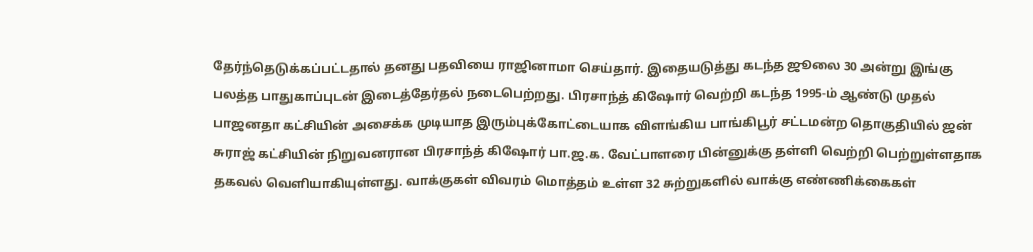தேர்ந்தெடுக்கப்பட்டதால் தனது பதவியை ராஜினாமா செய்தார். இதையடுத்து கடந்த ஜூலை 30 அன்று இங்கு பலத்த பாதுகாப்புடன் இடைத்தேர்தல் நடைபெற்றது. பிரசாந்த் கிஷோர் வெற்றி கடந்த 1995-ம் ஆண்டு முதல் பாஜனதா கட்சியின் அசைக்க முடியாத இரும்புக்கோட்டையாக விளங்கிய பாங்கிபூர் சட்டமன்ற தொகுதியில் ஜன் சுராஜ் கட்சியின் நிறுவனரான பிரசாந்த் கிஷோர் பா.ஜ.க. வேட்பாளரை பின்னுக்கு தள்ளி வெற்றி பெற்றுள்ளதாக தகவல் வெளியாகியுள்ளது. வாக்குகள் விவரம் மொத்தம் உள்ள 32 சுற்றுகளில் வாக்கு எண்ணிக்கைகள்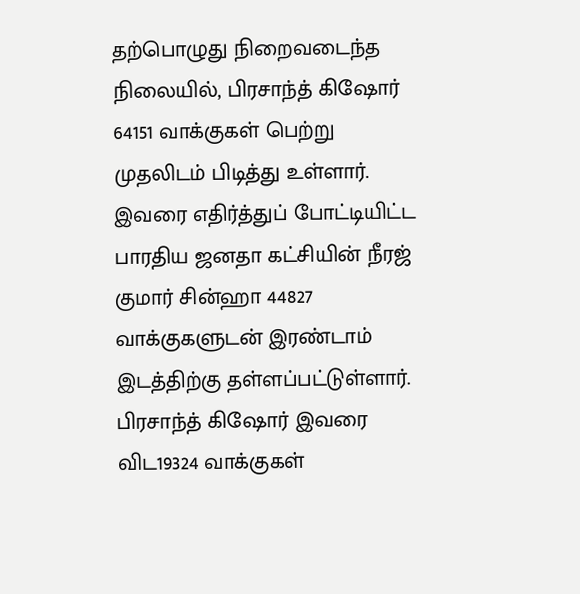தற்பொழுது நிறைவடைந்த நிலையில், பிரசாந்த் கிஷோர் 64151 வாக்குகள் பெற்று முதலிடம் பிடித்து உள்ளார். இவரை எதிர்த்துப் போட்டியிட்ட பாரதிய ஜனதா கட்சியின் நீரஜ் குமார் சின்ஹா 44827 வாக்குகளுடன் இரண்டாம் இடத்திற்கு தள்ளப்பட்டுள்ளார். பிரசாந்த் கிஷோர் இவரை விட19324 வாக்குகள்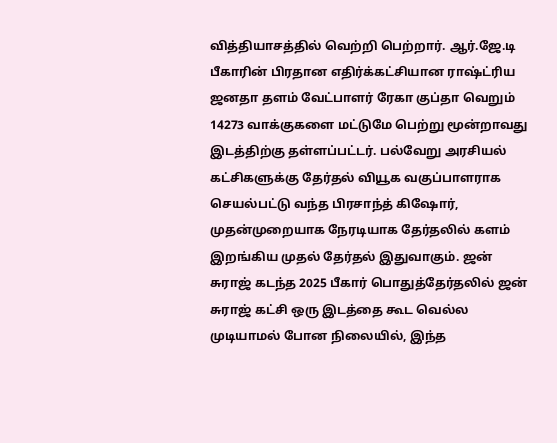வித்தியாசத்தில் வெற்றி பெற்றார். ஆர்.ஜே.டி பீகாரின் பிரதான எதிர்க்கட்சியான ராஷ்ட்ரிய ஜனதா தளம் வேட்பாளர் ரேகா குப்தா வெறும் 14273 வாக்குகளை மட்டுமே பெற்று மூன்றாவது இடத்திற்கு தள்ளப்பட்டர். பல்வேறு அரசியல் கட்சிகளுக்கு தேர்தல் வியூக வகுப்பாளராக செயல்பட்டு வந்த பிரசாந்த் கிஷோர், முதன்முறையாக நேரடியாக தேர்தலில் களம் இறங்கிய முதல் தேர்தல் இதுவாகும். ஜன் சுராஜ் கடந்த 2025 பீகார் பொதுத்தேர்தலில் ஜன் சுராஜ் கட்சி ஒரு இடத்தை கூட வெல்ல முடியாமல் போன நிலையில், இந்த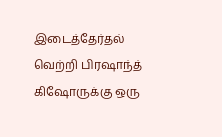இடைத்தேர்தல் வெற்றி பிரஷாந்த் கிஷோருக்கு ஒரு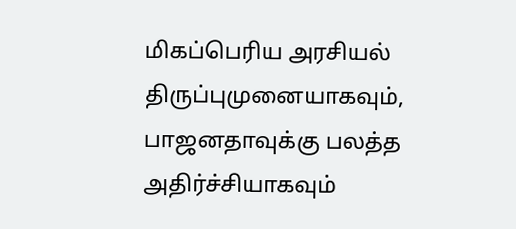மிகப்பெரிய அரசியல் திருப்புமுனையாகவும், பாஜனதாவுக்கு பலத்த அதிர்ச்சியாகவும்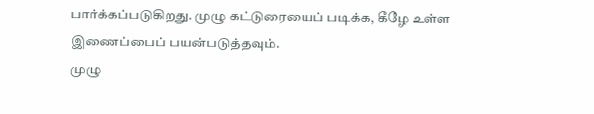பார்க்கப்படுகிறது. முழு கட்டுரையைப் படிக்க, கீழே உள்ள இணைப்பைப் பயன்படுத்தவும்.
முழு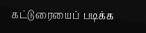கட்டுரையைப் படிக்க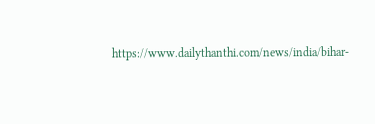https://www.dailythanthi.com/news/india/bihar-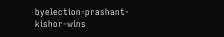byelection-prashant-kishor-wins